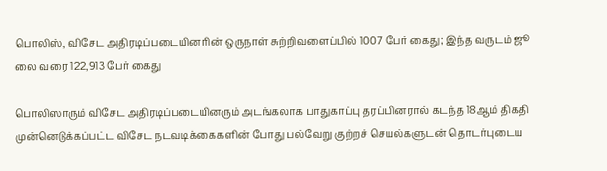பொலிஸ், விசேட அதிரடிப்படையினரின் ஒருநாள் சுற்றிவளைப்பில் 1007 பேர் கைது; இந்த வருடம் ஜூ லை வரை 122,913 பேர் கைது

பொலிஸாரும் விசேட அதிரடிப்படையினரும் அடங்கலாக பாதுகாப்பு தரப்பினரால் கடந்த 18ஆம் திகதி முன்னெடுக்கப்பட்ட விசேட நடவடிக்கைகளின் போது பல்வேறு குற்றச் செயல்களுடன் தொடர்புடைய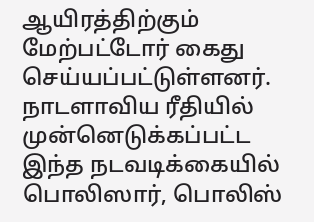ஆயிரத்திற்கும் மேற்பட்டோர் கைது செய்யப்பட்டுள்ளனர்.
நாடளாவிய ரீதியில் முன்னெடுக்கப்பட்ட இந்த நடவடிக்கையில் பொலிஸார், பொலிஸ்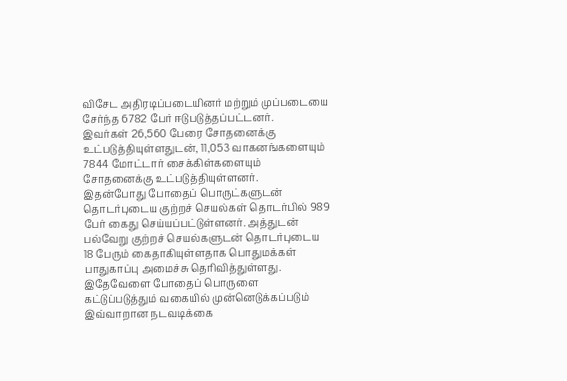விசேட அதிரடிப்படையினர் மற்றும் முப்படையை சேர்ந்த 6782 பேர் ஈடுபடுத்தப்பட்டனர்.
இவர்கள் 26,560 பேரை சோதனைக்கு உட்படுத்தியுள்ளதுடன், 11,053 வாகனங்களையும் 7844 மோட்டார் சைக்கிள்களையும் சோதனைக்கு உட்படுத்தியுள்ளனர்.
இதன்போது போதைப் பொருட்களுடன் தொடர்புடைய குற்றச் செயல்கள் தொடர்பில் 989 பேர் கைது செய்யப்பட்டுள்ளனர். அத்துடன் பல்வேறு குற்றச் செயல்களுடன் தொடர்புடைய 18 பேரும் கைதாகியுள்ளதாக பொதுமக்கள் பாதுகாப்பு அமைச்சு தெரிவித்துள்ளது.
இதேவேளை போதைப் பொருளை கட்டுப்படுத்தும் வகையில் முன்னெடுக்கப்படும் இவ்வாறான நடவடிக்கை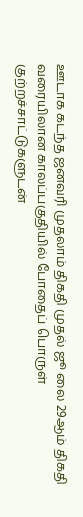ஊடாக கடந்த ஜனவரி முதலாம் திகதி முதல் ஜூ லை 29ஆம் திகதி வரையிலான காலப்பகுதியில் போதைப் பொருள் குற்றச்சாட்டுகளுடன்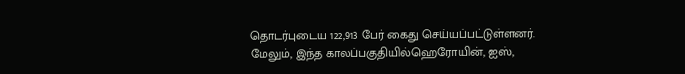தொடர்புடைய 122,913 பேர் கைது செய்யப்பட்டுள்ளனர்.
மேலும், இந்த காலப்பகுதியில்ஹெரோயின், ஐஸ்,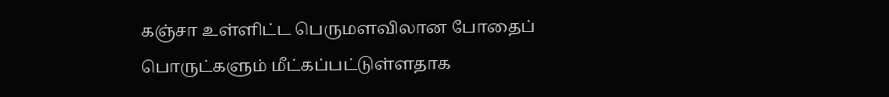கஞ்சா உள்ளிட்ட பெருமளவிலான போதைப் பொருட்களும் மீட்கப்பட்டுள்ளதாக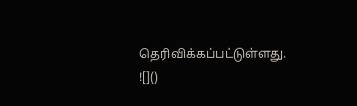தெரிவிக்கப்பட்டுள்ளது.
![]()